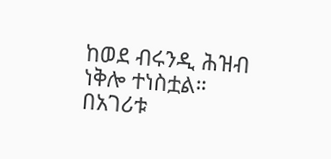ከወደ ብሩንዲ ሕዝብ ነቅሎ ተነስቷል። በአገሪቱ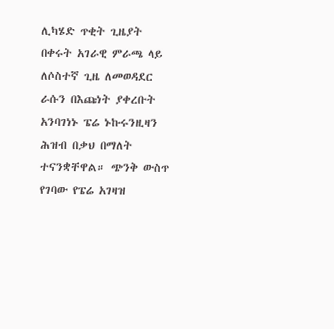ሊካሄድ ጥቂት ጊዜያት በቀሩት አገራዊ ምራጫ ላይ ለሶስተኛ ጊዜ ለመወዳደር ራሱን በእጩነት ያቀረቡት አንባገነኑ ፔሬ ኑኩሩንዚዛን ሕዝብ በቃህ በማለት ተናንቋቸዋል። ጭንቅ ውስጥ የገባው የፔሬ አገዛዝ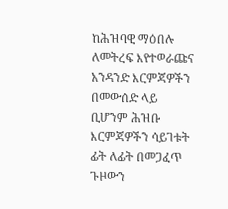ከሕዝባዊ ማዕበሉ ለመትረፍ እየተወራጩና አንዳንድ እርምጃዎችን በመውሰድ ላይ ቢሆንም ሕዝቡ እርምጃዎችን ሳይገቱት ፊት ለፊት በመጋፈጥ ጉዞውን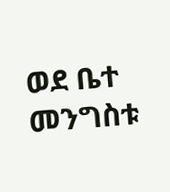ወደ ቤተ መንግስቱ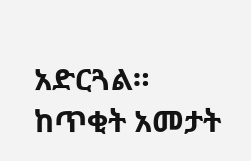አድርጓል። ከጥቂት አመታት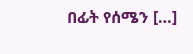በፊት የሰሜን […]